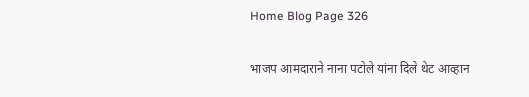Home Blog Page 326

भाजप आमदाराने नाना पटोले यांना दिले थेट आव्हान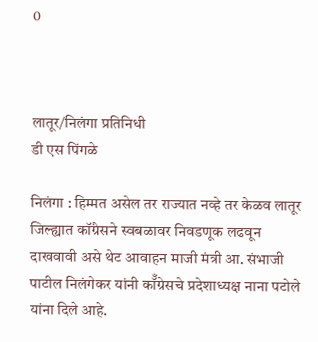0



लातूर/निलंगा प्रतिनिधी
डी एस पिंगळे

निलंगा : हिम्मत असेल तर राज्यात नव्हे तर केळव लातूर जिल्ह्यात कॉंग्रेसने स्वबळावर निवडणूक लढवून दाखवावी असे थेट आवाहन माजी मंत्री आ. संभाजी पाटील निलंगेकर यांनी कॉँग्रेसचे प्रदेशाध्यक्ष नाना पटोले यांना दिले आहे.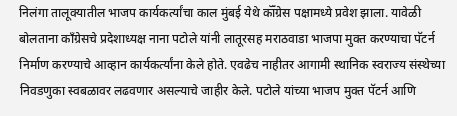निलंगा तालूक्यातील भाजप कार्यकर्त्यांचा काल मुंबई येथे कॉँग्रेस पक्षामध्ये प्रवेश झाला. यावेळी बोलताना काँग्रेसचे प्रदेशाध्यक्ष नाना पटोले यांनी लातूरसह मराठवाडा भाजपा मुक्त करण्याचा पॅटर्न निर्माण करण्याचे आव्हान कार्यकर्त्यांना केले होते. एवढेच नाहीतर आगामी स्थानिक स्वराज्य संस्थेच्या निवडणुका स्वबळावर लढवणार असल्याचे जाहीर केले. पटोले यांच्या भाजप मुक्त पॅटर्न आणि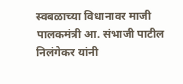स्वबळाच्या विधानावर माजी पालकमंत्री आ. संभाजी पाटील निलंगेकर यांनी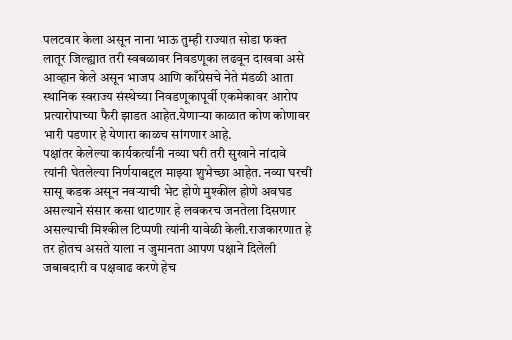पलटवार केला असून नाना भाऊ तुम्ही राज्यात सोडा फक्त लातूर जिल्ह्यात तरी स्वबळावर निवडणूका लढवून दाखवा असे आव्हान केले असून भाजप आणि काँग्रेसचे नेते मंडळी आता स्थानिक स्वराज्य संस्थेच्या निवडणूकापूर्वी एकमेकावर आरोप प्रत्यारोपाच्या फैरी झाडत आहेत.येणाऱ्या काळात कोण कोणावर भारी पडणार हे येणारा काळच सांगणार आहे.
पक्षांतर केलेल्या कार्यकर्त्यांनी नव्या घरी तरी सुखाने नांदावे त्यांनी घेतलेल्या निर्णयाबद्दल माझ्या शुभेच्छा आहेत. नव्या घरची सासू कडक असून नवऱ्याची भेट होणे मुश्कील होणे अवघड असल्याने संसार कसा थाटणार हे लवकरच जनतेला दिसणार असल्याची मिश्कील टिप्पणी त्यांनी यावेळी केली.राजकारणात हे तर होतच असते याला न जुमानता आपण पक्षाने दिलेली जबाबदारी व पक्षवाढ करणे हेच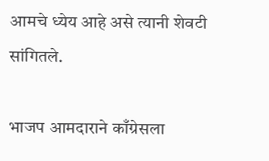आमचे ध्येय आहे असे त्यानी शेवटी सांगितले.

भाजप आमदाराने काँग्रेसला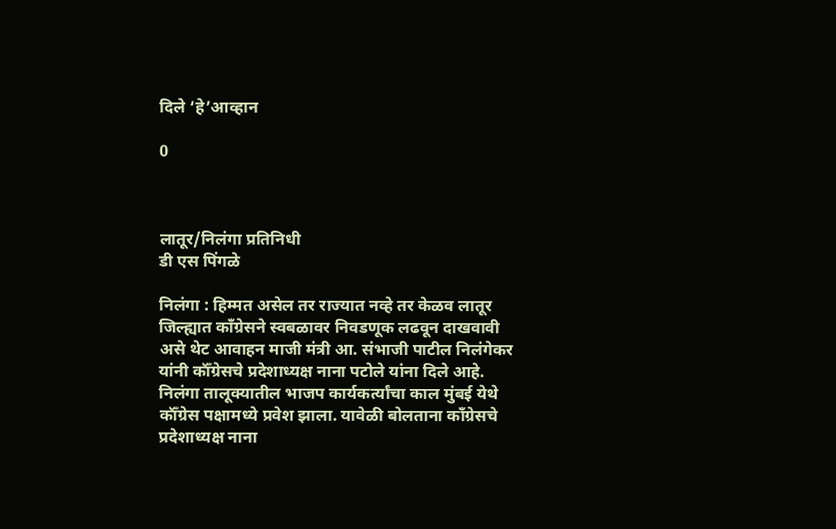दिले ‘हे’आव्हान

0



लातूर/निलंगा प्रतिनिधी
डी एस पिंगळे

निलंगा : हिम्मत असेल तर राज्यात नव्हे तर केळव लातूर जिल्ह्यात कॉंग्रेसने स्वबळावर निवडणूक लढवून दाखवावी असे थेट आवाहन माजी मंत्री आ. संभाजी पाटील निलंगेकर यांनी कॉँग्रेसचे प्रदेशाध्यक्ष नाना पटोले यांना दिले आहे.
निलंगा तालूक्यातील भाजप कार्यकर्त्यांचा काल मुंबई येथे कॉँग्रेस पक्षामध्ये प्रवेश झाला. यावेळी बोलताना काँग्रेसचे प्रदेशाध्यक्ष नाना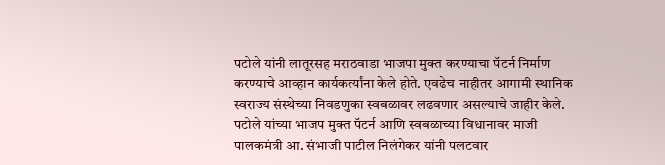पटोले यांनी लातूरसह मराठवाडा भाजपा मुक्त करण्याचा पॅटर्न निर्माण करण्याचे आव्हान कार्यकर्त्यांना केले होते. एवढेच नाहीतर आगामी स्थानिक स्वराज्य संस्थेच्या निवडणुका स्वबळावर लढवणार असल्याचे जाहीर केले. पटोले यांच्या भाजप मुक्त पॅटर्न आणि स्वबळाच्या विधानावर माजी पालकमंत्री आ. संभाजी पाटील निलंगेकर यांनी पलटवार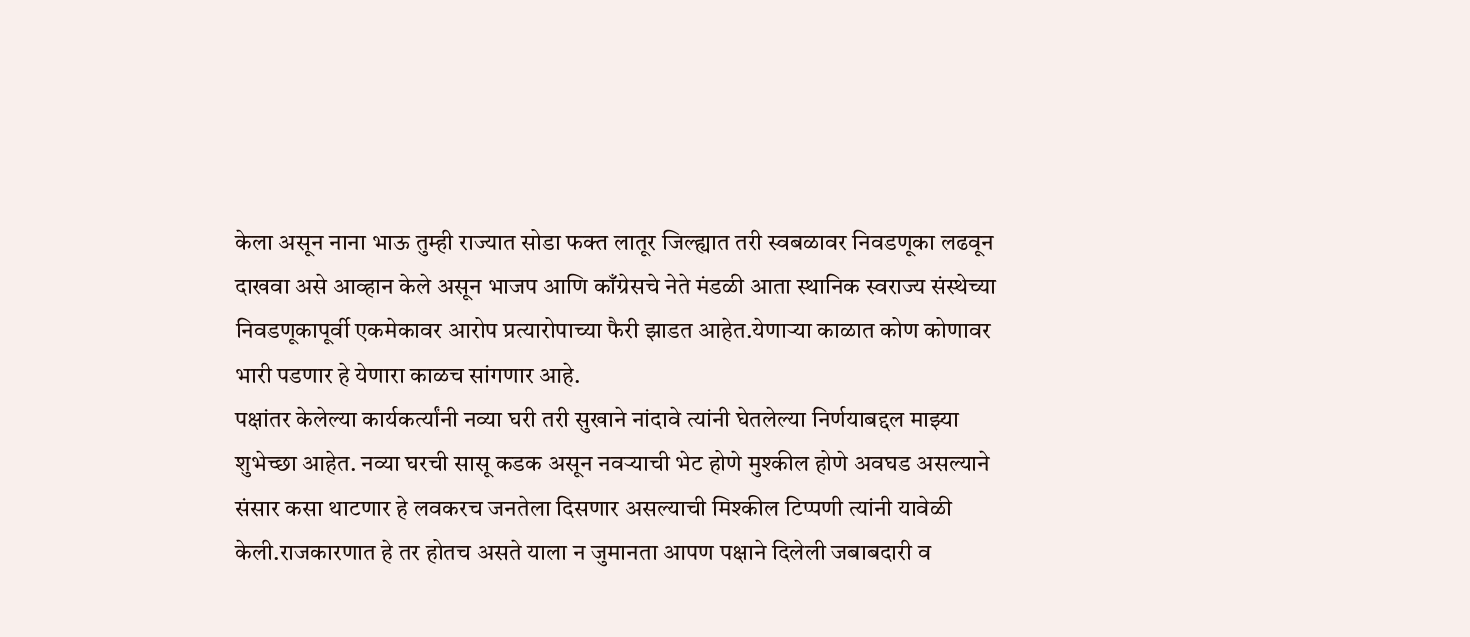केला असून नाना भाऊ तुम्ही राज्यात सोडा फक्त लातूर जिल्ह्यात तरी स्वबळावर निवडणूका लढवून दाखवा असे आव्हान केले असून भाजप आणि काँग्रेसचे नेते मंडळी आता स्थानिक स्वराज्य संस्थेच्या निवडणूकापूर्वी एकमेकावर आरोप प्रत्यारोपाच्या फैरी झाडत आहेत.येणाऱ्या काळात कोण कोणावर भारी पडणार हे येणारा काळच सांगणार आहे.
पक्षांतर केलेल्या कार्यकर्त्यांनी नव्या घरी तरी सुखाने नांदावे त्यांनी घेतलेल्या निर्णयाबद्दल माझ्या शुभेच्छा आहेत. नव्या घरची सासू कडक असून नवऱ्याची भेट होणे मुश्कील होणे अवघड असल्याने संसार कसा थाटणार हे लवकरच जनतेला दिसणार असल्याची मिश्कील टिप्पणी त्यांनी यावेळी केली.राजकारणात हे तर होतच असते याला न जुमानता आपण पक्षाने दिलेली जबाबदारी व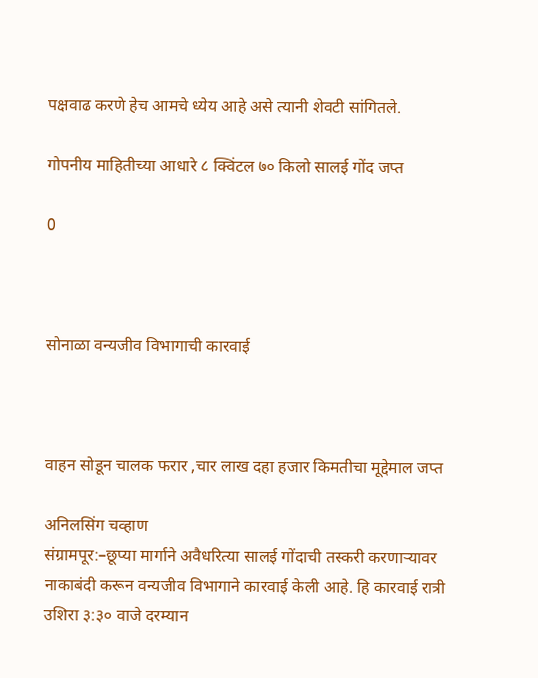पक्षवाढ करणे हेच आमचे ध्येय आहे असे त्यानी शेवटी सांगितले.

गोपनीय माहितीच्या आधारे ८ क्विंटल ७० किलो सालई गोंद जप्त

0



सोनाळा वन्यजीव विभागाची कारवाई



वाहन सोडून चालक फरार ,चार लाख दहा हजार किमतीचा मूद्देमाल जप्त

अनिलसिंग चव्हाण
संग्रामपूर:–छूप्या मार्गाने अवैधरित्या सालई गोंदाची तस्करी करणाऱ्यावर नाकाबंदी करून वन्यजीव विभागाने कारवाई केली आहे. हि कारवाई रात्री उशिरा ३:३० वाजे दरम्यान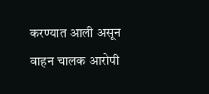करण्यात आली असून वाहन चालक आरोपी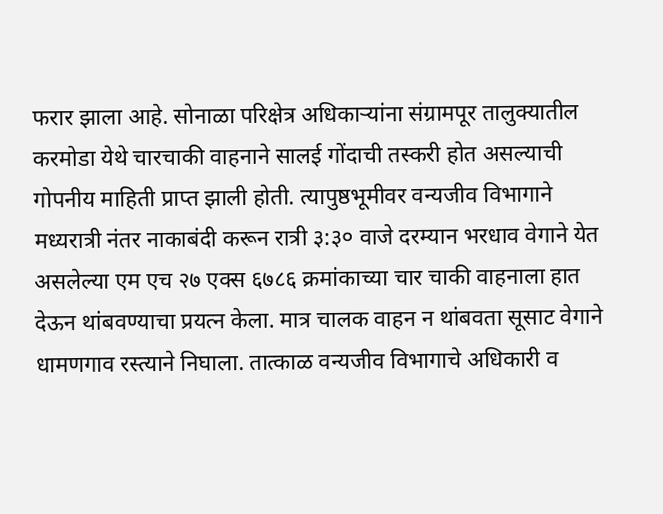फरार झाला आहे. सोनाळा परिक्षेत्र अधिकाऱ्यांना संग्रामपूर तालुक्यातील करमोडा येथे चारचाकी वाहनाने सालई गोंदाची तस्करी होत असल्याची गोपनीय माहिती प्राप्त झाली होती. त्यापुष्ठभूमीवर वन्यजीव विभागाने मध्यरात्री नंतर नाकाबंदी करून रात्री ३:३० वाजे दरम्यान भरधाव वेगाने येत असलेल्या एम एच २७ एक्स ६७८६ क्रमांकाच्या चार चाकी वाहनाला हात देऊन थांबवण्याचा प्रयत्न केला. मात्र चालक वाहन न थांबवता सूसाट वेगाने धामणगाव रस्त्याने निघाला. तात्काळ वन्यजीव विभागाचे अधिकारी व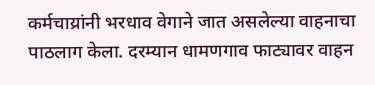कर्मचाय्रांनी भरधाव वेगाने जात असलेल्या वाहनाचा पाठलाग केला. दरम्यान धामणगाव फाट्यावर वाहन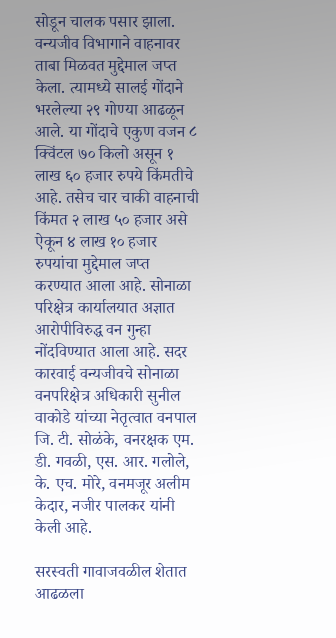सोडून चालक पसार झाला. वन्यजीव विभागाने वाहनावर ताबा मिळवत मुद्देमाल जप्त केला. त्यामध्ये सालई गोंदाने भरलेल्या २९ गोण्या आढळून आले. या गोंदाचे एकुण वजन ८ क्विंटल ७० किलो असून १ लाख ६० हजार रुपये किंमतीचे आहे. तसेच चार चाकी वाहनाची किंमत २ लाख ५० हजार असे ऐकून ४ लाख १० हजार रुपयांचा मुद्देमाल जप्त करण्यात आला आहे. सोनाळा परिक्षेत्र कार्यालयात अज्ञात आरोपीविरुद्ध वन गुन्हा नोंदविण्यात आला आहे. सदर कारवाई वन्यजीवचे सोनाळा वनपरिक्षेत्र अधिकारी सुनील वाकोडे यांच्या नेतृत्वात वनपाल जि. टी. सोळंके, वनरक्षक एम. डी. गवळी, एस. आर. गलोले, के. एच. मोरे, वनमजूर अलीम केदार, नजीर पालकर यांनी केली आहे.

सरस्वती गावाजवळील शेतात आढळला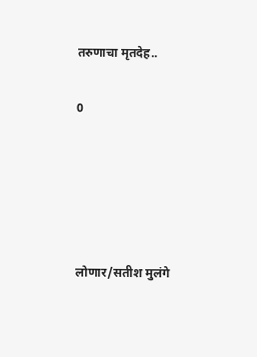तरुणाचा मृतदेह..

0





लोणार/सतीश मुलंगे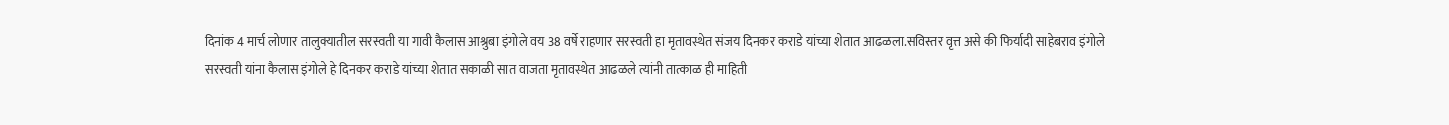दिनांक 4 मार्च लोणार तालुक्यातील सरस्वती या गावी कैलास आश्रुबा इंगोले वय 38 वर्षे राहणार सरस्वती हा मृतावस्थेत संजय दिनकर कराडे यांच्या शेतात आढळला.सविस्तर वृत्त असे की फिर्यादी साहेबराव इंगोले सरस्वती यांना कैलास इंगोले हे दिनकर कराडे यांच्या शेतात सकाळी सात वाजता मृतावस्थेत आढळले त्यांनी तात्काळ ही माहिती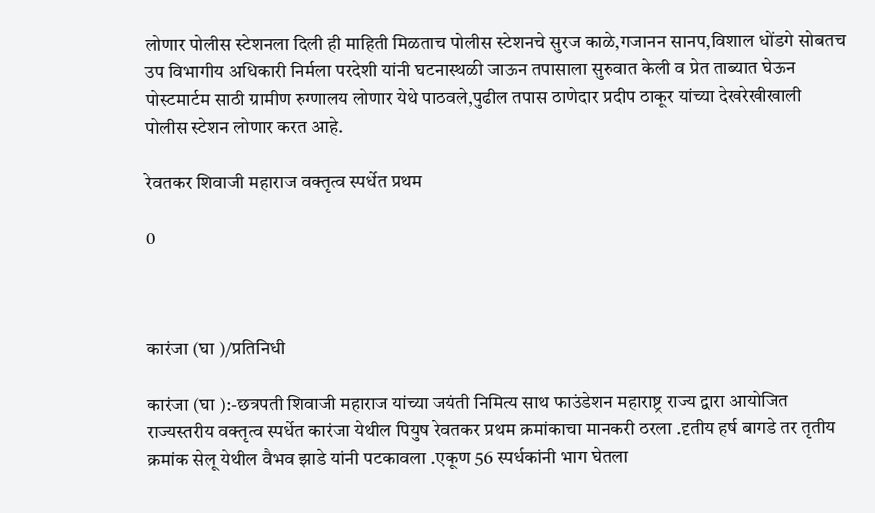लोणार पोलीस स्टेशनला दिली ही माहिती मिळताच पोलीस स्टेशनचे सुरज काळे,गजानन सानप,विशाल धोंडगे सोबतच उप विभागीय अधिकारी निर्मला परदेशी यांनी घटनास्थळी जाऊन तपासाला सुरुवात केली व प्रेत ताब्यात घेऊन पोस्टमार्टम साठी ग्रामीण रुग्णालय लोणार येथे पाठवले,पुढील तपास ठाणेदार प्रदीप ठाकूर यांच्या देखरेखीखाली पोलीस स्टेशन लोणार करत आहे.

रेवतकर शिवाजी महाराज वक्तृत्व स्पर्धेत प्रथम

0



कारंजा (घा )/प्रतिनिधी

कारंजा (घा ):-छत्रपती शिवाजी महाराज यांच्या जयंती निमित्य साथ फाउंडेशन महाराष्ट्र राज्य द्वारा आयोजित राज्यस्तरीय वक्तृत्व स्पर्धेत कारंजा येथील पियुष रेवतकर प्रथम क्रमांकाचा मानकरी ठरला .दृतीय हर्ष बागडे तर तृतीय क्रमांक सेलू येथील वैभव झाडे यांनी पटकावला .एकूण 56 स्पर्धकांनी भाग घेतला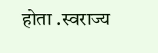होता .स्वराज्य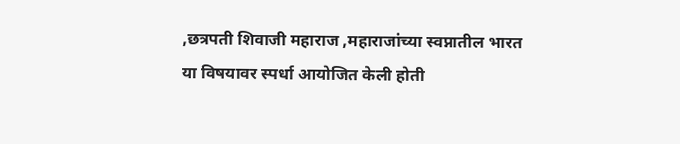,छत्रपती शिवाजी महाराज ,महाराजांच्या स्वप्नातील भारत या विषयावर स्पर्धा आयोजित केली होती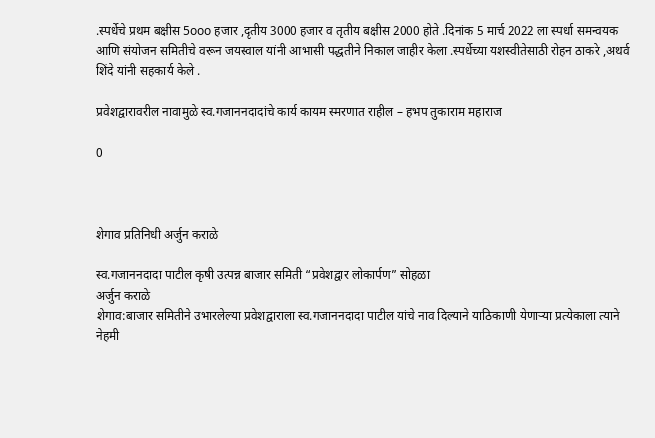.स्पर्धेचे प्रथम बक्षीस 5ooo हजार ,दृतीय 3000 हजार व तृतीय बक्षीस 2000 होते .दिनांक 5 मार्च 2022 ला स्पर्धा समन्वयक आणि संयोजन समितीचे वरून जयस्वाल यांनी आभासी पद्धतीने निकाल जाहीर केला .स्पर्धेच्या यशस्वीतेसाठी रोहन ठाकरे ,अथर्व शिंदे यांनी सहकार्य केले .

प्रवेशद्वारावरील नावामुळे स्व.गजाननदादांचे कार्य कायम स्मरणात राहील – हभप तुकाराम महाराज

0



शेगाव प्रतिनिधी अर्जुन कराळे

स्व.गजाननदादा पाटील कृषी उत्पन्न बाजार समिती “प्रवेशद्वार लोकार्पण” सोहळा
अर्जुन कराळे
शेगाव:बाजार समितीने उभारलेल्या प्रवेशद्वाराला स्व.गजाननदादा पाटील यांचे नाव दिल्याने याठिकाणी येणाऱ्या प्रत्येकाला त्याने नेहमी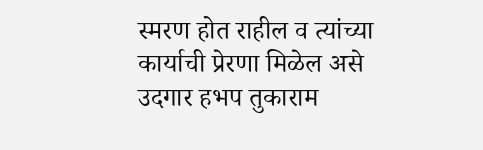स्मरण होत राहील व त्यांच्या कार्याची प्रेरणा मिळेल असे उदगार हभप तुकाराम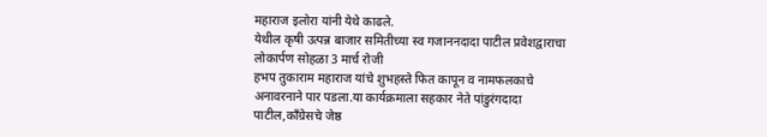महाराज इलोरा यांनी येथे काढले.
येथील कृषी उत्पन्न बाजार समितीच्या स्व गजाननदादा पाटील प्रवेशद्वाराचा लोकार्पण सोहळा 3 मार्च रोजी
हभप तुकाराम महाराज यांचे शुभहस्ते फित कापून व नामफलकाचे अनावरनाने पार पडला.या कार्यक्रमाला सहकार नेते पांडुरंगदादा पाटील,काँग्रेसचे जेष्ठ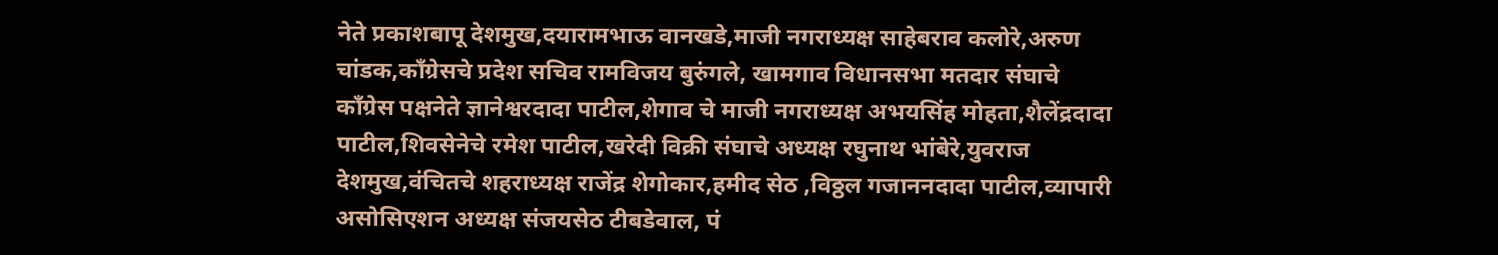नेते प्रकाशबापू देशमुख,दयारामभाऊ वानखडे,माजी नगराध्यक्ष साहेबराव कलोरे,अरुण चांडक,काँग्रेसचे प्रदेश सचिव रामविजय बुरुंगले, खामगाव विधानसभा मतदार संघाचे काँग्रेस पक्षनेते ज्ञानेश्वरदादा पाटील,शेगाव चे माजी नगराध्यक्ष अभयसिंह मोहता,शैलेंद्रदादा पाटील,शिवसेनेचे रमेश पाटील,खरेदी विक्री संघाचे अध्यक्ष रघुनाथ भांबेरे,युवराज देशमुख,वंचितचे शहराध्यक्ष राजेंद्र शेगोकार,हमीद सेठ ,विठ्ठल गजाननदादा पाटील,व्यापारी असोसिएशन अध्यक्ष संजयसेठ टीबडेवाल, पं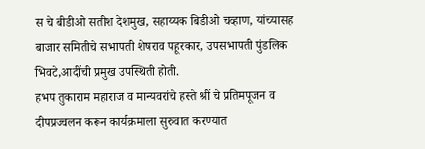स चे बीडीओ सतीश देशमुख, सहाय्यक बिडीओ चव्हाण, यांच्यासह बाजार समितीचे सभापती शेषराव पहूरकार, उपसभापती पुंडलिक भिवटे,आदींची प्रमुख उपस्थिती होती.
हभप तुकाराम महाराज व मान्यवरांचे हस्ते श्रीं चे प्रतिमपूजन व दीपप्रज्वलन करून कार्यक्रमाला सुरुवात करण्यात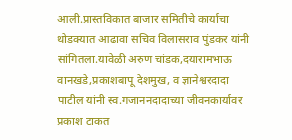आली.प्रास्तविकात बाजार समितीचे कार्याचा थोडक्यात आढावा सचिव विलासराव पुंडकर यांनी सांगितला.यावेळी अरुण चांडक,दयारामभाऊ वानखडे,प्रकाशबापू देशमुख, व ज्ञानेश्वरदादा पाटील यांनी स्व.गजाननदादाच्या जीवनकार्यावर प्रकाश टाकत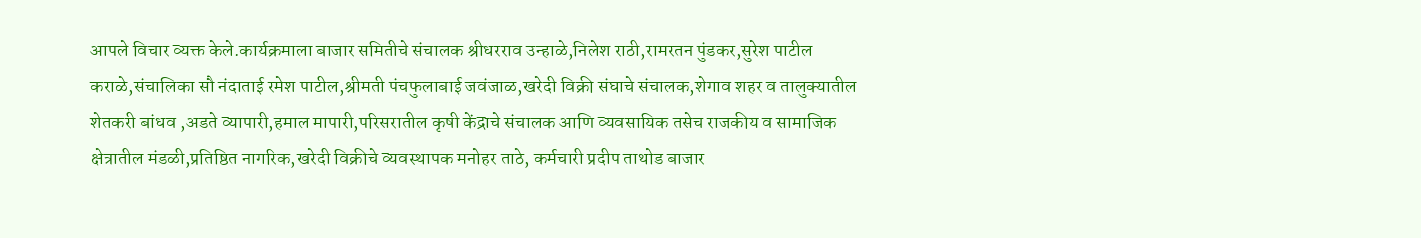आपले विचार व्यक्त केले.कार्यक्रमाला बाजार समितीचे संचालक श्रीधरराव उन्हाळे,निलेश राठी,रामरतन पुंडकर,सुरेश पाटील कराळे,संचालिका सौ नंदाताई रमेश पाटील,श्रीमती पंचफुलाबाई जवंजाळ,खरेदी विक्री संघाचे संचालक,शेगाव शहर व तालुक्यातील शेतकरी बांधव ,अडते व्यापारी,हमाल मापारी,परिसरातील कृषी केंद्राचे संचालक आणि व्यवसायिक तसेच राजकीय व सामाजिक क्षेत्रातील मंडळी,प्रतिष्ठित नागरिक,खरेदी विक्रीचे व्यवस्थापक मनोहर ताठे, कर्मचारी प्रदीप ताथोड बाजार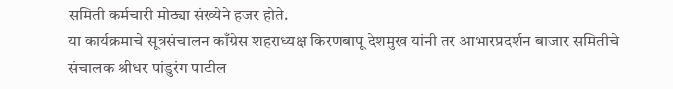समिती कर्मचारी मोठ्या संख्येने हजर होते.
या कार्यक्रमाचे सूत्रसंचालन काँग्रेस शहराध्यक्ष किरणबापू देशमुख यांनी तर आभारप्रदर्शन बाजार समितीचे संचालक श्रीधर पांडुरंग पाटील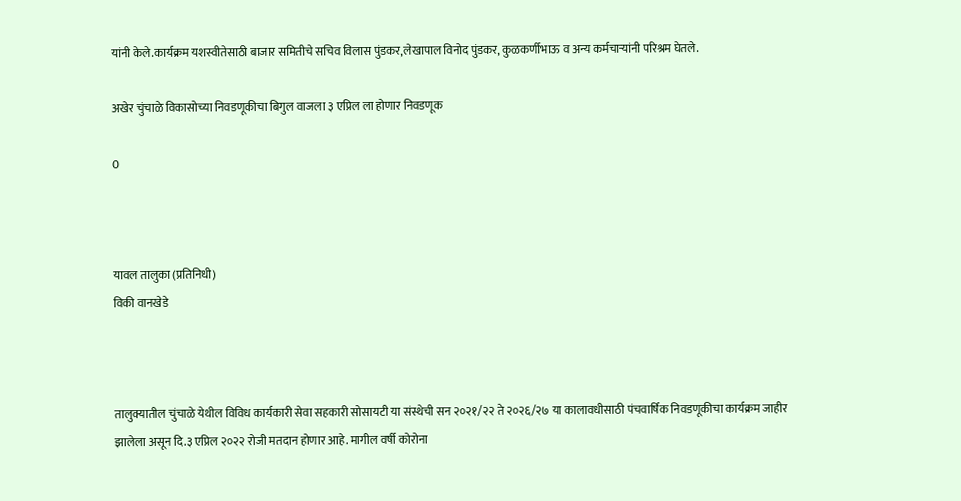यांनी केले.कार्यक्रम यशस्वीतेसाठी बाजार समितीचे सचिव विलास पुंडकर,लेखापाल विनोद पुंडकर, कुळकर्णीभाऊ व अन्य कर्मचाऱ्यांनी परिश्रम घेतले.

अखेर चुंचाळे विकासोच्या निवडणूकीचा बिगुल वाजला ३ एप्रिल ला होणार निवडणूक

0



यावल तालुका (प्रतिनिधी)
विकी वानखेडे



तालुक्यातील चुंचाळे येथील विविध कार्यकारी सेवा सहकारी सोसायटी या संस्थेची सन २०२१/२२ ते २०२६/२७ या कालावधीसाठी पंचवार्षिक निवडणूकीचा कार्यक्रम जाहीर झालेला असून दि.३ एप्रिल २०२२ रोजी मतदान होणार आहे. मागील वर्षी कोरोना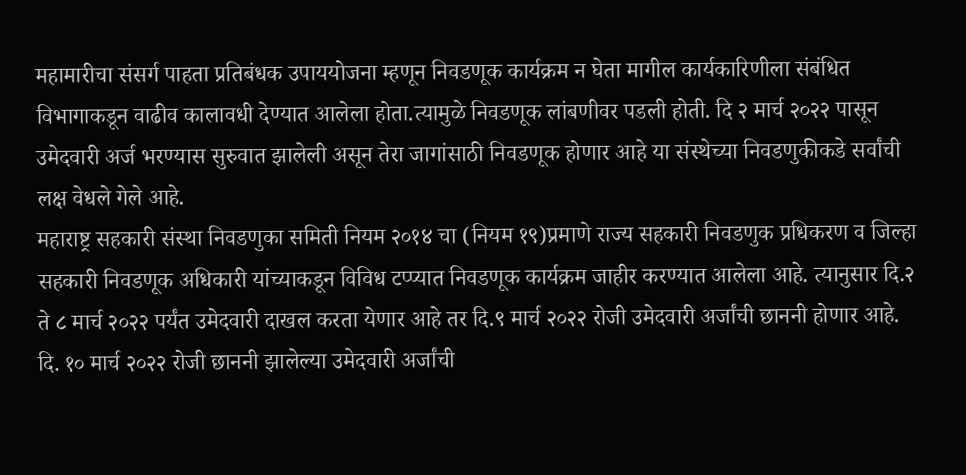महामारीचा संसर्ग पाहता प्रतिबंधक उपाययोजना म्हणून निवडणूक कार्यक्रम न घेता मागील कार्यकारिणीला संबंधित विभागाकडून वाढीव कालावधी देण्यात आलेला होता.त्यामुळे निवडणूक लांबणीवर पडली होती. दि २ मार्च २०२२ पासून उमेदवारी अर्ज भरण्यास सुरुवात झालेली असून तेरा जागांसाठी निवडणूक होणार आहे या संस्थेच्या निवडणुकीकडे सर्वांची लक्ष वेधले गेले आहे.
महाराष्ट्र सहकारी संस्था निवडणुका समिती नियम २०१४ चा (नियम १९)प्रमाणे राज्य सहकारी निवडणुक प्रधिकरण व जिल्हा सहकारी निवडणूक अधिकारी यांच्याकडून विविध टप्प्यात निवडणूक कार्यक्रम जाहीर करण्यात आलेला आहे. त्यानुसार दि.२ ते ८ मार्च २०२२ पर्यंत उमेदवारी दाखल करता येणार आहे तर दि.९ मार्च २०२२ रोजी उमेदवारी अर्जांची छाननी होणार आहे. दि. १० मार्च २०२२ रोजी छाननी झालेल्या उमेदवारी अर्जांची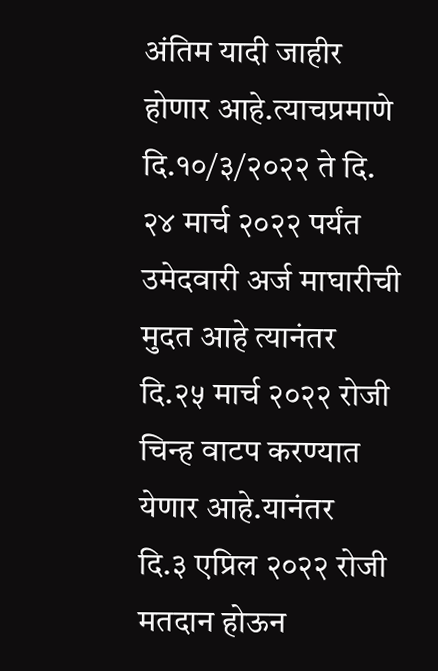अंतिम यादी जाहीर होणार आहे.त्याचप्रमाणे दि.१०/३/२०२२ ते दि. २४ मार्च २०२२ पर्यंत उमेदवारी अर्ज माघारीची मुदत आहे त्यानंतर दि.२५ मार्च २०२२ रोजी चिन्ह वाटप करण्यात येणार आहे.यानंतर
दि.३ एप्रिल २०२२ रोजी मतदान होऊन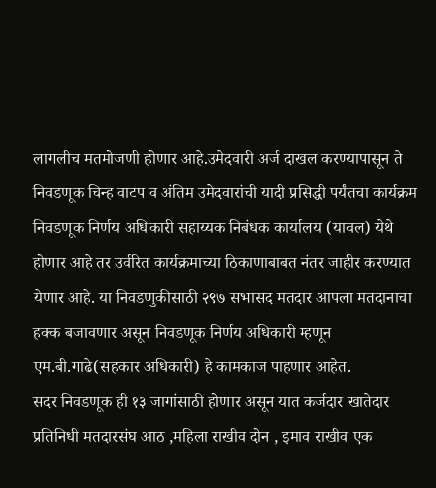लागलीच मतमोजणी होणार आहे.उमेदवारी अर्ज दाखल करण्यापासून ते निवडणूक चिन्ह वाटप व अंतिम उमेदवारांची यादी प्रसिद्धी पर्यंतचा कार्यक्रम निवडणूक निर्णय अधिकारी सहाय्यक निबंधक कार्यालय (यावल) येथे होणार आहे तर उर्वरित कार्यक्रमाच्या ठिकाणाबाबत नंतर जाहीर करण्यात येणार आहे. या निवडणुकीसाठी २९७ सभासद मतदार आपला मतदानाचा हक्क बजावणार असून निवडणूक निर्णय अधिकारी म्हणून एम.बी.गाढे(सहकार अधिकारी) हे कामकाज पाहणार आहेत.
सदर निवडणूक ही १३ जागांसाठी होणार असून यात कर्जदार खातेदार प्रतिनिधी मतदारसंघ आठ ,महिला राखीव दोन , इमाव राखीव एक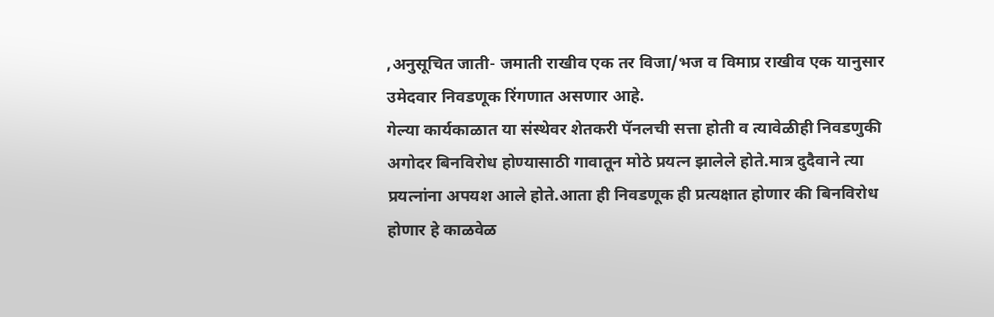,अनुसूचित जाती- जमाती राखीव एक तर विजा/भज व विमाप्र राखीव एक यानुसार उमेदवार निवडणूक रिंगणात असणार आहे.
गेल्या कार्यकाळात या संस्थेवर शेतकरी पॅनलची सत्ता होती व त्यावेळीही निवडणुकी अगोदर बिनविरोध होण्यासाठी गावातून मोठे प्रयत्न झालेले होते.मात्र दुदैवाने त्या प्रयत्नांना अपयश आले होते.आता ही निवडणूक ही प्रत्यक्षात होणार की बिनविरोध होणार हे काळवेळ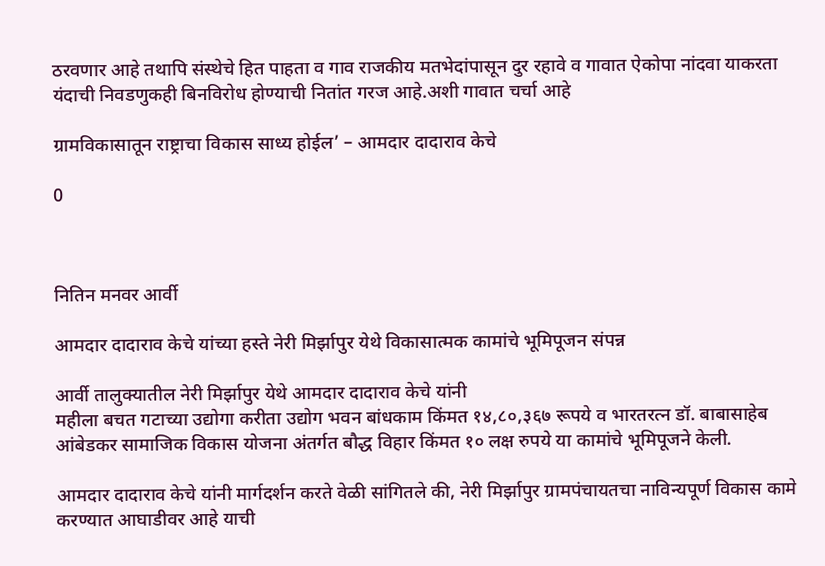ठरवणार आहे तथापि संस्थेचे हित पाहता व गाव राजकीय मतभेदांपासून दुर रहावे व गावात ऐकोपा नांदवा याकरता यंदाची निवडणुकही बिनविरोध होण्याची नितांत गरज आहे.अशी गावात चर्चा आहे

ग्रामविकासातून राष्ट्राचा विकास साध्य होईल’ – आमदार दादाराव केचे

0



नितिन मनवर आर्वी

आमदार दादाराव केचे यांच्या हस्ते नेरी मिर्झापुर येथे विकासात्मक कामांचे भूमिपूजन संपन्न

आर्वी तालुक्यातील नेरी मिर्झापुर येथे आमदार दादाराव केचे यांनी
महीला बचत गटाच्या उद्योगा करीता उद्योग भवन बांधकाम किंमत १४,८०,३६७ रूपये व भारतरत्न डॉ. बाबासाहेब आंबेडकर सामाजिक विकास योजना अंतर्गत बौद्ध विहार किंमत १० लक्ष रुपये या कामांचे भूमिपूजने केली.

आमदार दादाराव केचे यांनी मार्गदर्शन करते वेळी सांगितले की, नेरी मिर्झापुर ग्रामपंचायतचा नाविन्यपूर्ण विकास कामे करण्यात आघाडीवर आहे याची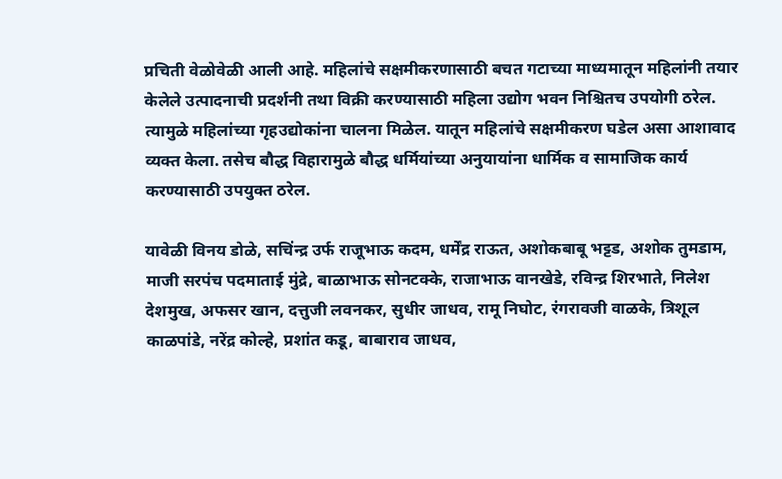प्रचिती वेळोवेळी आली आहे. महिलांचे सक्षमीकरणासाठी बचत गटाच्या माध्यमातून महिलांनी तयार केलेले उत्पादनाची प्रदर्शनी तथा विक्री करण्यासाठी महिला उद्योग भवन निश्चितच उपयोगी ठरेल. त्यामुळे महिलांच्या गृहउद्योकांना चालना मिळेल. यातून महिलांचे सक्षमीकरण घडेल असा आशावाद व्यक्त केला. तसेच बौद्ध विहारामुळे बौद्ध धर्मियांच्या अनुयायांना धार्मिक व सामाजिक कार्य करण्यासाठी उपयुक्त ठरेल.

यावेळी विनय डोळे, सचिंन्द्र उर्फ राजूभाऊ कदम, धर्मेंद्र राऊत, अशोकबाबू भट्टड, अशोक तुमडाम, माजी सरपंच पदमाताई मुंद्रे, बाळाभाऊ सोनटक्के, राजाभाऊ वानखेडे, रविन्द्र शिरभाते, निलेश देशमुख, अफसर खान, दत्तुजी लवनकर, सुधीर जाधव, रामू निघोट, रंगरावजी वाळके, त्रिशूल काळपांडे, नरेंद्र कोल्हे, प्रशांत कडू, बाबाराव जाधव,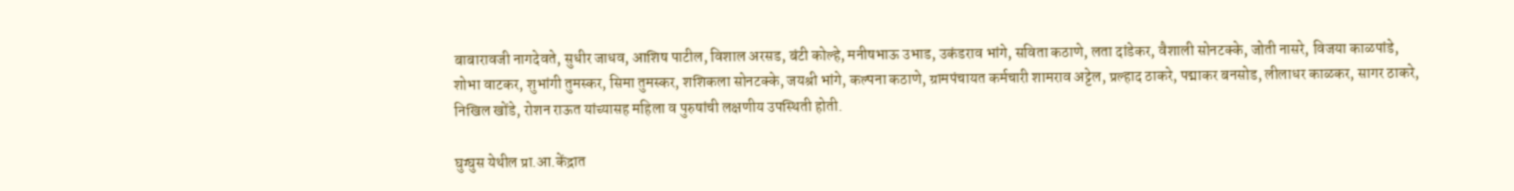बाबारावजी नागदेवते, सुधीर जाधव, आशिष पाटील, विशाल अरसड, बंटी कोल्हे, मनीषभाऊ उभाड, उकंडराव भांगे, सविता कठाणे, लता दांडेकर, वैशाली सोनटक्के, जोती नासरे, विजया काळपांडे, शोभा वाटकर, शुभांगी तुमस्कर, सिमा तुमस्कर, शशिकला सोनटक्के, जयश्री भांगे, कल्पना कठाणे, ग्रामपंचायत कर्मचारी शामराव अट्टेल, प्रल्हाद ठाकरे, पद्माकर बनसोड, लीलाधर काळकर, सागर ठाकरे, निखिल खोंडे, रोशन राऊत यांच्यासह महिला व पुरुषांची लक्षणीय उपस्थिती होती.

घुग्घुस येथील प्रा.आ.केंद्रात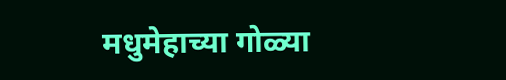मधुमेहाच्या गोळ्या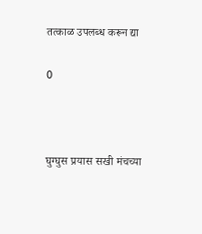तत्काळ उपलब्ध करून द्या

0



घुग्घुस प्रयास सखी मंचच्या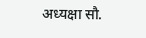अध्यक्षा सौ.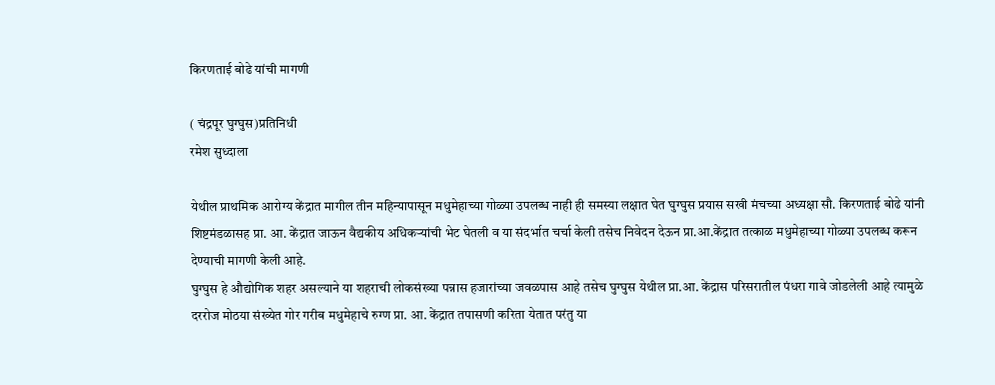किरणताई बोढे यांची मागणी

( चंद्रपूर घुग्घुस)प्रतिनिधी
रमेश सुध्दाला

येथील प्राथमिक आरोग्य केंद्रात मागील तीन महिन्यापासून मधुमेहाच्या गोळ्या उपलब्ध नाही ही समस्या लक्षात घेत घुग्घुस प्रयास सखी मंचच्या अध्यक्षा सौ. किरणताई बोढे यांनी शिष्टमंडळासह प्रा. आ. केंद्रात जाऊन वैद्यकीय अधिकऱ्यांची भेट घेतली व या संदर्भात चर्चा केली तसेच निवेदन देऊन प्रा.आ.केंद्रात तत्काळ मधुमेहाच्या गोळ्या उपलब्ध करून देण्याची मागणी केली आहे.
घुग्घुस हे औद्योगिक शहर असल्याने या शहराची लोकसंख्या पन्नास हजारांच्या जवळपास आहे तसेच घुग्घुस येथील प्रा.आ. केंद्रास परिसरातील पंधरा गावे जोडलेली आहे त्यामुळे दररोज मोठया संख्येत गोर गरीब मधुमेहाचे रुग्ण प्रा. आ. केंद्रात तपासणी करिता येतात परंतु या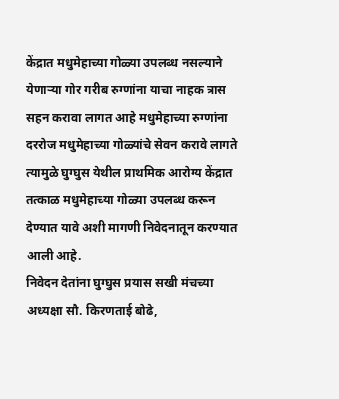केंद्रात मधुमेहाच्या गोळ्या उपलब्ध नसल्याने येणाऱ्या गोर गरीब रुग्णांना याचा नाहक त्रास सहन करावा लागत आहे मधुमेहाच्या रुग्णांना दररोज मधुमेहाच्या गोळ्यांचे सेवन करावे लागते त्यामुळे घुग्घुस येथील प्राथमिक आरोग्य केंद्रात तत्काळ मधुमेहाच्या गोळ्या उपलब्ध करून देण्यात यावे अशी मागणी निवेदनातून करण्यात आली आहे.
निवेदन देतांना घुग्घुस प्रयास सखी मंचच्या अध्यक्षा सौ. किरणताई बोढे,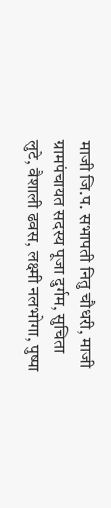माजी जि.प. सभापती नितु चौधरी, माजी ग्रामपंचायत सदस्य पूजा दुर्गम, सुचिता लुटे, वैशाली ढवस, लक्ष्मी नलभोगा, पुष्पा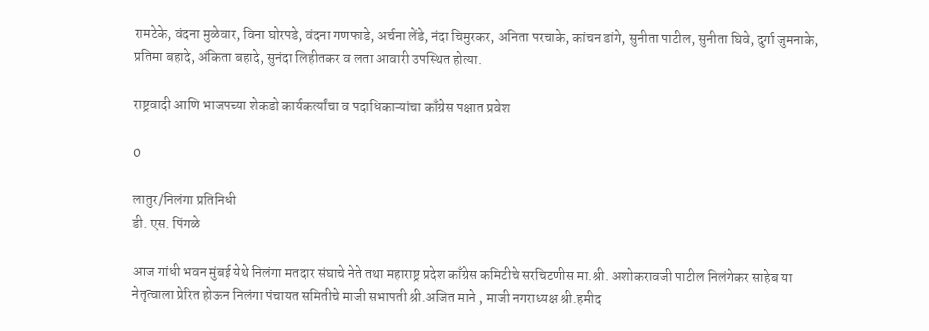रामटेके, वंदना मुळेवार, विना घोरपडे, वंदना गणफाडे, अर्चना लेंडे, नंदा चिमुरकर, अनिता परचाके, कांचन डांगे, सुनीता पाटील, सुनीता घिवे, दुर्गा जुमनाके, प्रतिमा बहादे, अंकिता बहादे, सुनंदा लिहीतकर व लता आवारी उपस्थित होत्या.

राष्ट्रवादी आणि भाजपच्या शेकडो कार्यकर्त्यांचा व पदाधिकाऱ्यांचा काँग्रेस पक्षात प्रवेश

0

लातुर/निलंगा प्रतिनिधी
डी. एस. पिंगळे

आज गांधी भवन मुंबई येथे निलंगा मतदार संघाचे नेते तथा महाराष्ट्र प्रदेश काँग्रेस कमिटीचे सरचिटणीस मा.श्री. अशोकरावजी पाटील निलंगेकर साहेब या नेतृत्वाला प्रेरित होऊन निलंगा पंचायत समितीचे माजी सभापती श्री.अजित माने , माजी नगराध्यक्ष श्री.हमीद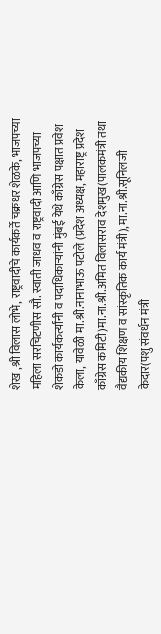शेख ,श्री विलास लोभे, राष्ट्रवादीचे कार्यकर्ते चक्रधर शेळके, भाजपच्या महिला सरचिटणीस सौ. स्वाती जाधव व राष्ट्रवादी आणि भाजपच्या शेकडो कार्यकर्त्यांनी व पदाधिकाऱ्यांनी मुंबई येथे काँग्रेस पक्षात प्रवेश केला, यावेळी मा.श्री.नानाभाऊ पटोले (प्रदेश अध्यक्ष, महाराष्ट्र प्रदेश काँग्रेस कमिटी)मा.ना.श्री.अमित विलासराव देशमुख(पालकमंत्री तथा वैद्यकीय शिक्षण व सांस्कृतिक कार्य मंत्री),मा.ना.श्री.सूनिलजी केदार(पशु संवर्धन मंत्री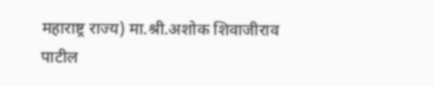महाराष्ट्र राज्य) मा.श्री.अशोक शिवाजीराव पाटील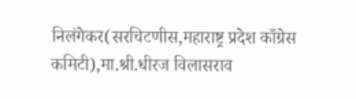निलंगेकर(सरचिटणीस,महाराष्ट्र प्रदेश काँग्रेस कमिटी),मा.श्री.धीरज विलासराव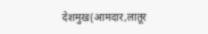देशमुख(आमदार,लातूर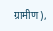ग्रामीण),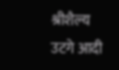श्रीशैल्य उटगे आदी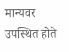मान्यवर उपस्थित होते